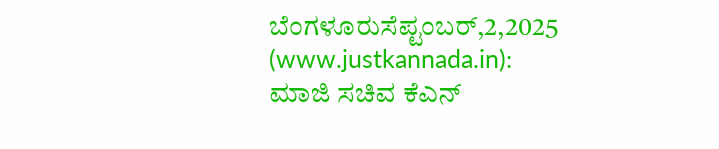ಬೆಂಗಳೂರುಸೆಪ್ಟಂಬರ್,2,2025 (www.justkannada.in): ಮಾಜಿ ಸಚಿವ ಕೆಎನ್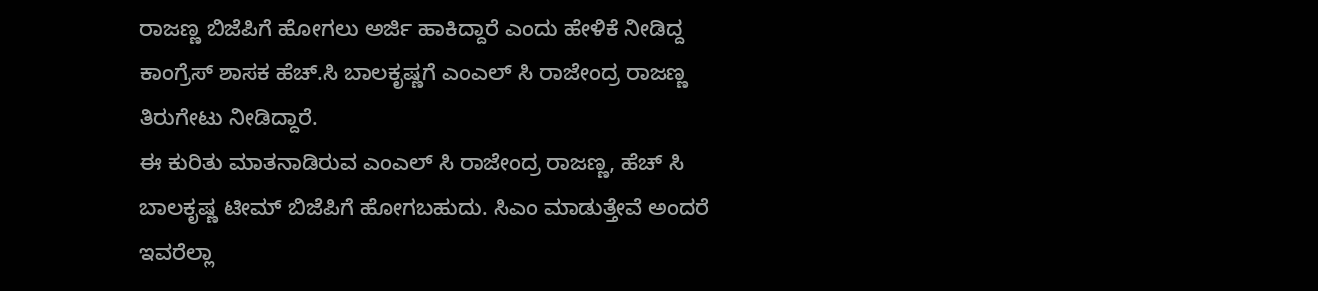ರಾಜಣ್ಣ ಬಿಜೆಪಿಗೆ ಹೋಗಲು ಅರ್ಜಿ ಹಾಕಿದ್ದಾರೆ ಎಂದು ಹೇಳಿಕೆ ನೀಡಿದ್ದ ಕಾಂಗ್ರೆಸ್ ಶಾಸಕ ಹೆಚ್.ಸಿ ಬಾಲಕೃಷ್ಣಗೆ ಎಂಎಲ್ ಸಿ ರಾಜೇಂದ್ರ ರಾಜಣ್ಣ ತಿರುಗೇಟು ನೀಡಿದ್ದಾರೆ.
ಈ ಕುರಿತು ಮಾತನಾಡಿರುವ ಎಂಎಲ್ ಸಿ ರಾಜೇಂದ್ರ ರಾಜಣ್ಣ, ಹೆಚ್ ಸಿ ಬಾಲಕೃಷ್ಣ ಟೀಮ್ ಬಿಜೆಪಿಗೆ ಹೋಗಬಹುದು. ಸಿಎಂ ಮಾಡುತ್ತೇವೆ ಅಂದರೆ ಇವರೆಲ್ಲಾ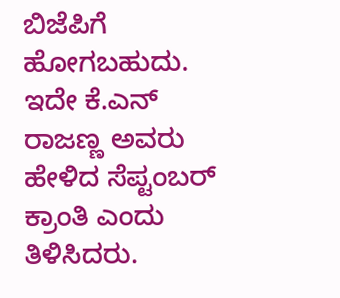ಬಿಜೆಪಿಗೆ ಹೋಗಬಹುದು. ಇದೇ ಕೆ.ಎನ್ ರಾಜಣ್ಣ ಅವರು ಹೇಳಿದ ಸೆಪ್ಟಂಬರ್ ಕ್ರಾಂತಿ ಎಂದು ತಿಳಿಸಿದರು.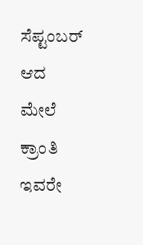ಸೆಪ್ಟಂಬರ್ ಆದ ಮೇಲೆ ಕ್ರಾಂತಿ ಇವರೇ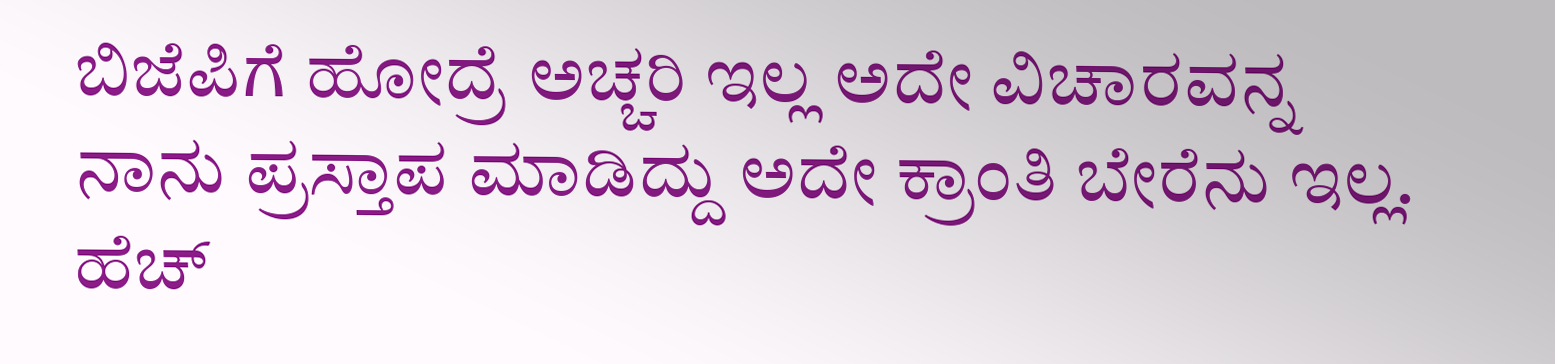ಬಿಜೆಪಿಗೆ ಹೋದ್ರೆ ಅಚ್ಚರಿ ಇಲ್ಲ ಅದೇ ವಿಚಾರವನ್ನ ನಾನು ಪ್ರಸ್ತಾಪ ಮಾಡಿದ್ದು ಅದೇ ಕ್ರಾಂತಿ ಬೇರೆನು ಇಲ್ಲ. ಹೆಚ್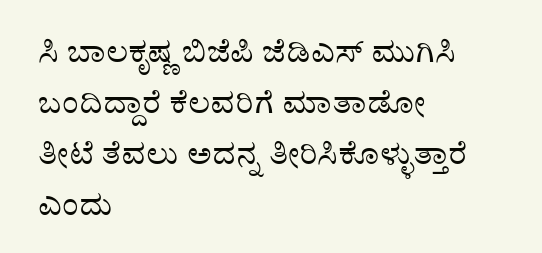ಸಿ ಬಾಲಕೃಷ್ಣ ಬಿಜೆಪಿ ಜೆಡಿಎಸ್ ಮುಗಿಸಿ ಬಂದಿದ್ದಾರೆ ಕೆಲವರಿಗೆ ಮಾತಾಡೋ ತೀಟೆ ತೆವಲು ಅದನ್ನ ತೀರಿಸಿಕೊಳ್ಳುತ್ತಾರೆ ಎಂದು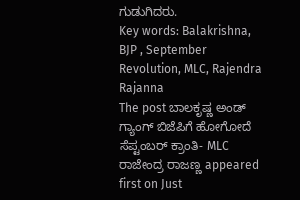ಗುಡುಗಿದರು.
Key words: Balakrishna, BJP , September Revolution, MLC, Rajendra Rajanna
The post ಬಾಲಕೃಷ್ಣ ಅಂಡ್ ಗ್ಯಾಂಗ್ ಬಿಜೆಪಿಗೆ ಹೋಗೋದೆ ಸೆಪ್ಟಂಬರ್ ಕ್ರಾಂತಿ- MLC ರಾಜೇಂದ್ರ ರಾಜಣ್ಣ appeared first on Just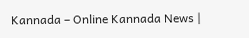Kannada – Online Kannada News |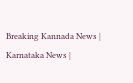Breaking Kannada News | Karnataka News |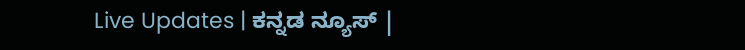Live Updates | ಕನ್ನಡ ನ್ಯೂಸ್ |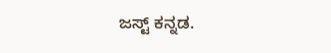ಜಸ್ಟ್ ಕನ್ನಡ.